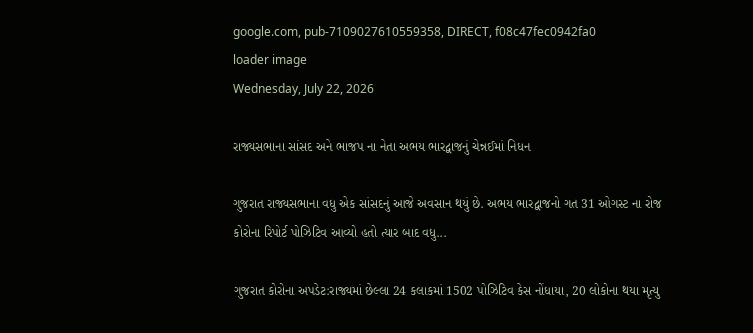google.com, pub-7109027610559358, DIRECT, f08c47fec0942fa0
loader image
Wednesday, July 22, 2026

રાજ્યસભાના સાંસદ અને ભાજપ ના નેતા અભય ભારદ્વાજનું ચેન્નઈમાં નિધન

ગુજરાત રાજ્યસભાના વધુ એક સાંસદનું આજે અવસાન થયું છે. અભય ભારદ્વાજનો ગત 31 ઓગસ્ટ ના રોજ કોરોના રિપોર્ટ પોઝિટિવ આવ્યો હતો ત્યાર બાદ વધુ...

ગુજરાત કોરોના અપડેટ:રાજ્યમાં છેલ્લા 24 કલાકમાં 1502 પોઝિટિવ કેસ નોંધાયા, 20 લોકોના થયા મૃત્યુ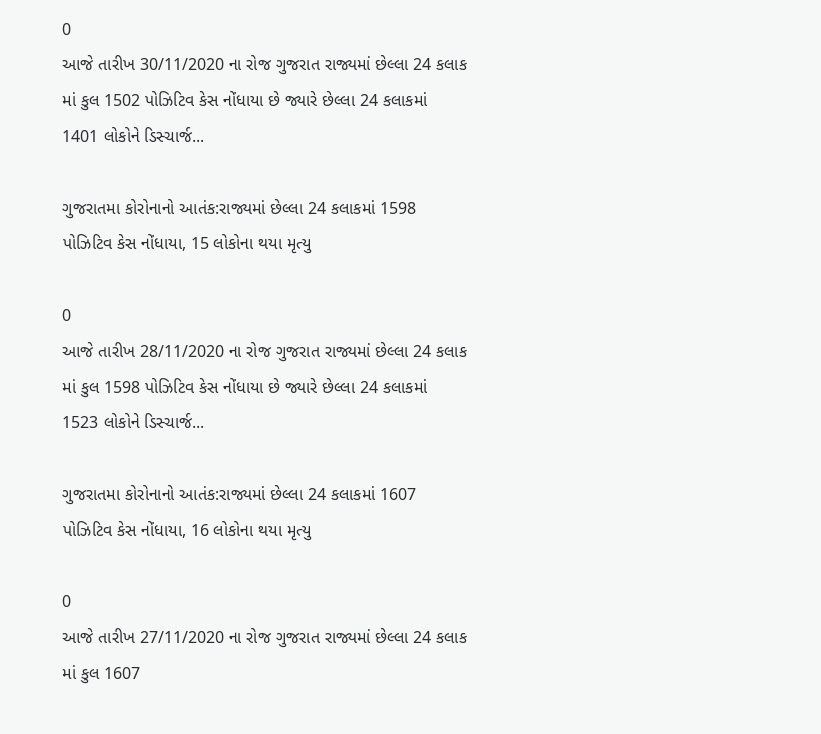0
આજે તારીખ 30/11/2020 ના રોજ ગુજરાત રાજ્યમાં છેલ્લા 24 કલાક માં કુલ 1502 પોઝિટિવ કેસ નોંધાયા છે જ્યારે છેલ્લા 24 કલાકમાં 1401 લોકોને ડિસ્ચાર્જ...

ગુજરાતમા કોરોનાનો આતંક:રાજ્યમાં છેલ્લા 24 કલાકમાં 1598 પોઝિટિવ કેસ નોંધાયા, 15 લોકોના થયા મૃત્યુ

0
આજે તારીખ 28/11/2020 ના રોજ ગુજરાત રાજ્યમાં છેલ્લા 24 કલાક માં કુલ 1598 પોઝિટિવ કેસ નોંધાયા છે જ્યારે છેલ્લા 24 કલાકમાં 1523 લોકોને ડિસ્ચાર્જ...

ગુજરાતમા કોરોનાનો આતંક:રાજ્યમાં છેલ્લા 24 કલાકમાં 1607 પોઝિટિવ કેસ નોંધાયા, 16 લોકોના થયા મૃત્યુ

0
આજે તારીખ 27/11/2020 ના રોજ ગુજરાત રાજ્યમાં છેલ્લા 24 કલાક માં કુલ 1607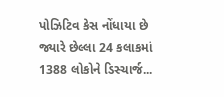પોઝિટિવ કેસ નોંધાયા છે જ્યારે છેલ્લા 24 કલાકમાં 1388 લોકોને ડિસ્ચાર્જ...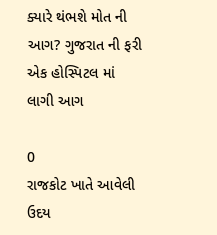ક્યારે થંભશે મોત ની આગ? ગુજરાત ની ફરી એક હોસ્પિટલ માં લાગી આગ

0
રાજકોટ ખાતે આવેલી ઉદય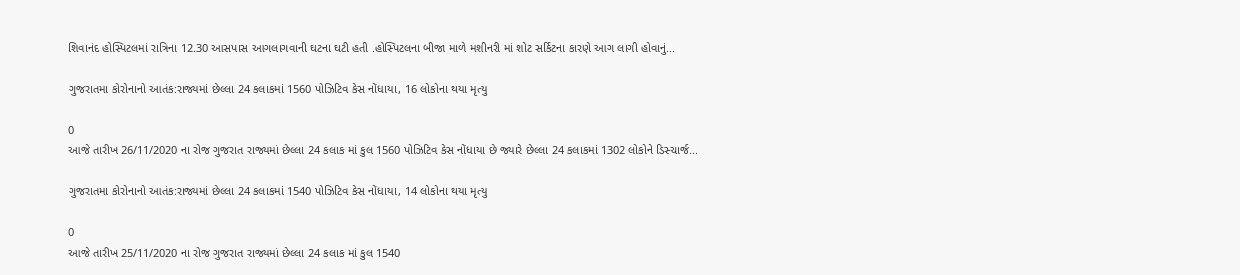શિવાનંદ હોસ્પિટલમાં રાત્રિના 12.30 આસપાસ આગલાગવાની ઘટના ઘટી હતી .હોસ્પિટલના બીજા માળે મશીનરી માં શોટ સર્કિટના કારણે આગ લાગી હોવાનું...

ગુજરાતમા કોરોનાનો આતંક:રાજ્યમાં છેલ્લા 24 કલાકમાં 1560 પોઝિટિવ કેસ નોંધાયા, 16 લોકોના થયા મૃત્યુ

0
આજે તારીખ 26/11/2020 ના રોજ ગુજરાત રાજ્યમાં છેલ્લા 24 કલાક માં કુલ 1560 પોઝિટિવ કેસ નોંધાયા છે જ્યારે છેલ્લા 24 કલાકમાં 1302 લોકોને ડિસ્ચાર્જ...

ગુજરાતમા કોરોનાનો આતંક:રાજ્યમાં છેલ્લા 24 કલાકમાં 1540 પોઝિટિવ કેસ નોંધાયા, 14 લોકોના થયા મૃત્યુ

0
આજે તારીખ 25/11/2020 ના રોજ ગુજરાત રાજ્યમાં છેલ્લા 24 કલાક માં કુલ 1540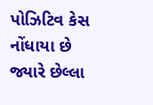પોઝિટિવ કેસ નોંધાયા છે જ્યારે છેલ્લા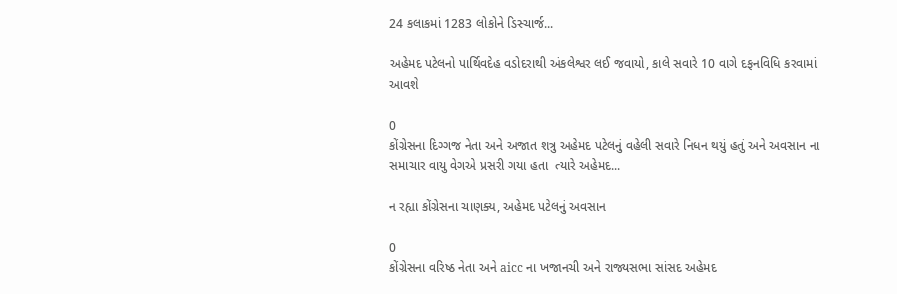24 કલાકમાં 1283 લોકોને ડિસ્ચાર્જ...

અહેમદ પટેલનો પાર્થિવદેહ વડોદરાથી અંકલેશ્વર લઈ જવાયો, કાલે સવારે 10 વાગે દફનવિધિ કરવામાં આવશે

0
કોંગ્રેસના દિગ્ગજ નેતા અને અજાત શત્રુ અહેમદ પટેલનું વહેલી સવારે નિધન થયું હતું અને અવસાન ના સમાચાર વાયુ વેગએ પ્રસરી ગયા હતા  ત્યારે અહેમદ...

ન રહ્યા કોંગ્રેસના ચાણક્ય, અહેમદ પટેલનું અવસાન

0
કોંગ્રેસના વરિષ્ઠ નેતા અને aicc ના ખજાનચી અને રાજ્યસભા સાંસદ અહેમદ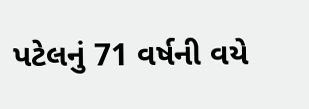પટેલનું 71 વર્ષની વયે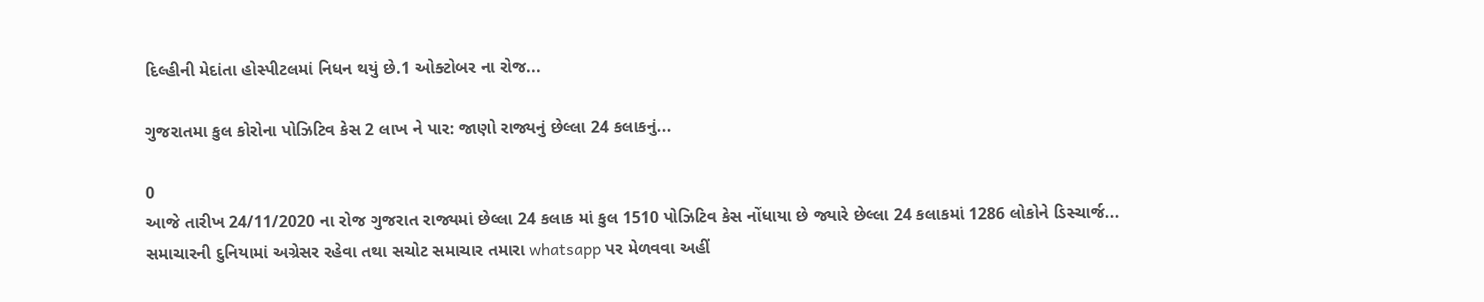દિલ્હીની મેદાંતા હોસ્પીટલમાં નિધન થયું છે.1 ઓક્ટોબર ના રોજ...

ગુજરાતમા કુલ કોરોના પોઝિટિવ કેસ 2 લાખ ને પાર: જાણો રાજ્યનું છેલ્લા 24 કલાકનું...

0
આજે તારીખ 24/11/2020 ના રોજ ગુજરાત રાજ્યમાં છેલ્લા 24 કલાક માં કુલ 1510 પોઝિટિવ કેસ નોંધાયા છે જ્યારે છેલ્લા 24 કલાકમાં 1286 લોકોને ડિસ્ચાર્જ...
સમાચારની દુનિયામાં અગ્રેસર રહેવા તથા સચોટ સમાચાર તમારા whatsapp પર મેળવવા અહીં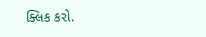ક્લિક કરો.